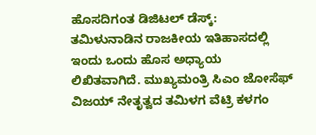ಹೊಸದಿಗಂತ ಡಿಜಿಟಲ್ ಡೆಸ್ಕ್:
ತಮಿಳುನಾಡಿನ ರಾಜಕೀಯ ಇತಿಹಾಸದಲ್ಲಿ ಇಂದು ಒಂದು ಹೊಸ ಅಧ್ಯಾಯ ಲಿಖಿತವಾಗಿದೆ. ಮುಖ್ಯಮಂತ್ರಿ ಸಿಎಂ ಜೋಸೆಫ್ ವಿಜಯ್ ನೇತೃತ್ವದ ತಮಿಳಗ ವೆಟ್ರಿ ಕಳಗಂ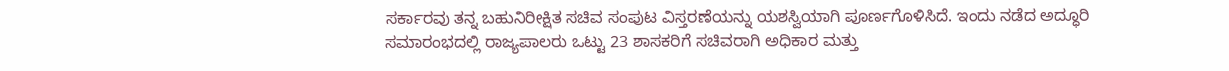ಸರ್ಕಾರವು ತನ್ನ ಬಹುನಿರೀಕ್ಷಿತ ಸಚಿವ ಸಂಪುಟ ವಿಸ್ತರಣೆಯನ್ನು ಯಶಸ್ವಿಯಾಗಿ ಪೂರ್ಣಗೊಳಿಸಿದೆ. ಇಂದು ನಡೆದ ಅದ್ಧೂರಿ ಸಮಾರಂಭದಲ್ಲಿ ರಾಜ್ಯಪಾಲರು ಒಟ್ಟು 23 ಶಾಸಕರಿಗೆ ಸಚಿವರಾಗಿ ಅಧಿಕಾರ ಮತ್ತು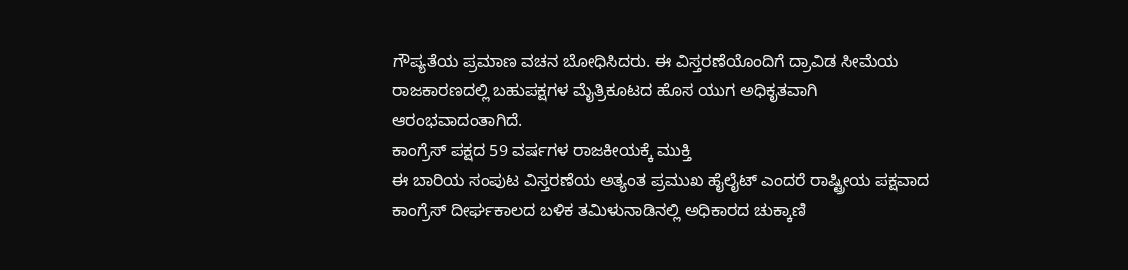ಗೌಪ್ಯತೆಯ ಪ್ರಮಾಣ ವಚನ ಬೋಧಿಸಿದರು. ಈ ವಿಸ್ತರಣೆಯೊಂದಿಗೆ ದ್ರಾವಿಡ ಸೀಮೆಯ ರಾಜಕಾರಣದಲ್ಲಿ ಬಹುಪಕ್ಷಗಳ ಮೈತ್ರಿಕೂಟದ ಹೊಸ ಯುಗ ಅಧಿಕೃತವಾಗಿ ಆರಂಭವಾದಂತಾಗಿದೆ.
ಕಾಂಗ್ರೆಸ್ ಪಕ್ಷದ 59 ವರ್ಷಗಳ ರಾಜಕೀಯಕ್ಕೆ ಮುಕ್ತಿ
ಈ ಬಾರಿಯ ಸಂಪುಟ ವಿಸ್ತರಣೆಯ ಅತ್ಯಂತ ಪ್ರಮುಖ ಹೈಲೈಟ್ ಎಂದರೆ ರಾಷ್ಟ್ರೀಯ ಪಕ್ಷವಾದ ಕಾಂಗ್ರೆಸ್ ದೀರ್ಘಕಾಲದ ಬಳಿಕ ತಮಿಳುನಾಡಿನಲ್ಲಿ ಅಧಿಕಾರದ ಚುಕ್ಕಾಣಿ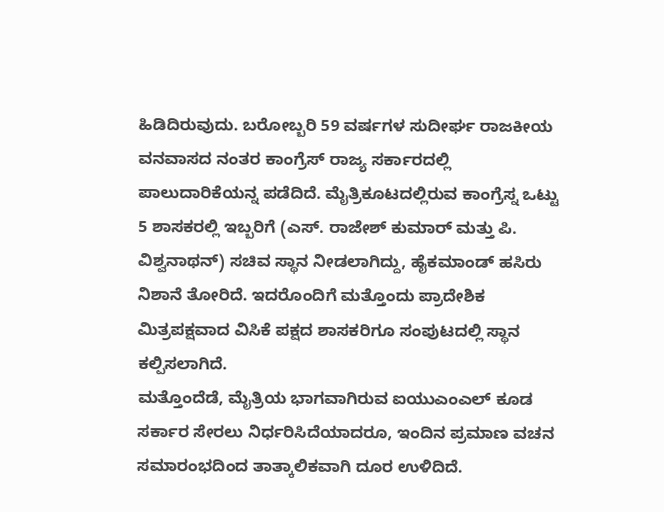ಹಿಡಿದಿರುವುದು. ಬರೋಬ್ಬರಿ 59 ವರ್ಷಗಳ ಸುದೀರ್ಘ ರಾಜಕೀಯ ವನವಾಸದ ನಂತರ ಕಾಂಗ್ರೆಸ್ ರಾಜ್ಯ ಸರ್ಕಾರದಲ್ಲಿ ಪಾಲುದಾರಿಕೆಯನ್ನ ಪಡೆದಿದೆ. ಮೈತ್ರಿಕೂಟದಲ್ಲಿರುವ ಕಾಂಗ್ರೆಸ್ನ ಒಟ್ಟು 5 ಶಾಸಕರಲ್ಲಿ ಇಬ್ಬರಿಗೆ (ಎಸ್. ರಾಜೇಶ್ ಕುಮಾರ್ ಮತ್ತು ಪಿ. ವಿಶ್ವನಾಥನ್) ಸಚಿವ ಸ್ಥಾನ ನೀಡಲಾಗಿದ್ದು, ಹೈಕಮಾಂಡ್ ಹಸಿರು ನಿಶಾನೆ ತೋರಿದೆ. ಇದರೊಂದಿಗೆ ಮತ್ತೊಂದು ಪ್ರಾದೇಶಿಕ ಮಿತ್ರಪಕ್ಷವಾದ ವಿಸಿಕೆ ಪಕ್ಷದ ಶಾಸಕರಿಗೂ ಸಂಪುಟದಲ್ಲಿ ಸ್ಥಾನ ಕಲ್ಪಿಸಲಾಗಿದೆ.
ಮತ್ತೊಂದೆಡೆ, ಮೈತ್ರಿಯ ಭಾಗವಾಗಿರುವ ಐಯುಎಂಎಲ್ ಕೂಡ ಸರ್ಕಾರ ಸೇರಲು ನಿರ್ಧರಿಸಿದೆಯಾದರೂ, ಇಂದಿನ ಪ್ರಮಾಣ ವಚನ ಸಮಾರಂಭದಿಂದ ತಾತ್ಕಾಲಿಕವಾಗಿ ದೂರ ಉಳಿದಿದೆ.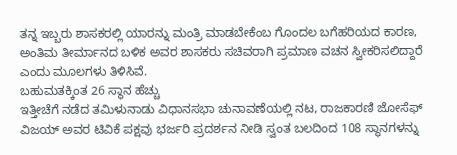ತನ್ನ ಇಬ್ಬರು ಶಾಸಕರಲ್ಲಿ ಯಾರನ್ನು ಮಂತ್ರಿ ಮಾಡಬೇಕೆಂಬ ಗೊಂದಲ ಬಗೆಹರಿಯದ ಕಾರಣ, ಅಂತಿಮ ತೀರ್ಮಾನದ ಬಳಿಕ ಅವರ ಶಾಸಕರು ಸಚಿವರಾಗಿ ಪ್ರಮಾಣ ವಚನ ಸ್ವೀಕರಿಸಲಿದ್ದಾರೆ ಎಂದು ಮೂಲಗಳು ತಿಳಿಸಿವೆ.
ಬಹುಮತಕ್ಕಿಂತ 26 ಸ್ಥಾನ ಹೆಚ್ಚು
ಇತ್ತೀಚೆಗೆ ನಡೆದ ತಮಿಳುನಾಡು ವಿಧಾನಸಭಾ ಚುನಾವಣೆಯಲ್ಲಿ ನಟ, ರಾಜಕಾರಣಿ ಜೋಸೆಫ್ ವಿಜಯ್ ಅವರ ಟಿವಿಕೆ ಪಕ್ಷವು ಭರ್ಜರಿ ಪ್ರದರ್ಶನ ನೀಡಿ ಸ್ವಂತ ಬಲದಿಂದ 108 ಸ್ಥಾನಗಳನ್ನು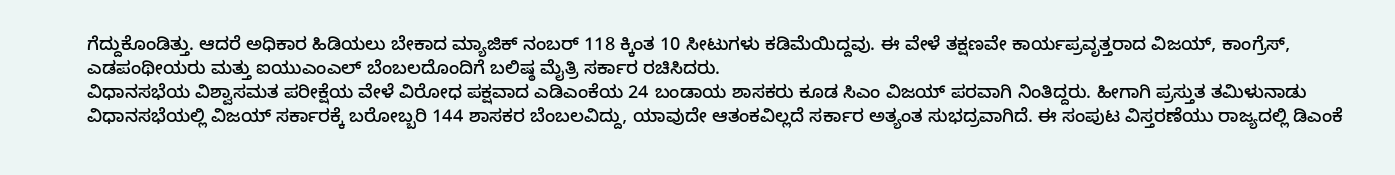ಗೆದ್ದುಕೊಂಡಿತ್ತು. ಆದರೆ ಅಧಿಕಾರ ಹಿಡಿಯಲು ಬೇಕಾದ ಮ್ಯಾಜಿಕ್ ನಂಬರ್ 118 ಕ್ಕಿಂತ 10 ಸೀಟುಗಳು ಕಡಿಮೆಯಿದ್ದವು. ಈ ವೇಳೆ ತಕ್ಷಣವೇ ಕಾರ್ಯಪ್ರವೃತ್ತರಾದ ವಿಜಯ್, ಕಾಂಗ್ರೆಸ್, ಎಡಪಂಥೀಯರು ಮತ್ತು ಐಯುಎಂಎಲ್ ಬೆಂಬಲದೊಂದಿಗೆ ಬಲಿಷ್ಠ ಮೈತ್ರಿ ಸರ್ಕಾರ ರಚಿಸಿದರು.
ವಿಧಾನಸಭೆಯ ವಿಶ್ವಾಸಮತ ಪರೀಕ್ಷೆಯ ವೇಳೆ ವಿರೋಧ ಪಕ್ಷವಾದ ಎಡಿಎಂಕೆಯ 24 ಬಂಡಾಯ ಶಾಸಕರು ಕೂಡ ಸಿಎಂ ವಿಜಯ್ ಪರವಾಗಿ ನಿಂತಿದ್ದರು. ಹೀಗಾಗಿ ಪ್ರಸ್ತುತ ತಮಿಳುನಾಡು ವಿಧಾನಸಭೆಯಲ್ಲಿ ವಿಜಯ್ ಸರ್ಕಾರಕ್ಕೆ ಬರೋಬ್ಬರಿ 144 ಶಾಸಕರ ಬೆಂಬಲವಿದ್ದು, ಯಾವುದೇ ಆತಂಕವಿಲ್ಲದೆ ಸರ್ಕಾರ ಅತ್ಯಂತ ಸುಭದ್ರವಾಗಿದೆ. ಈ ಸಂಪುಟ ವಿಸ್ತರಣೆಯು ರಾಜ್ಯದಲ್ಲಿ ಡಿಎಂಕೆ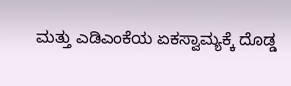ಮತ್ತು ಎಡಿಎಂಕೆಯ ಏಕಸ್ವಾಮ್ಯಕ್ಕೆ ದೊಡ್ಡ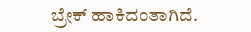ಬ್ರೇಕ್ ಹಾಕಿದಂತಾಗಿದೆ.